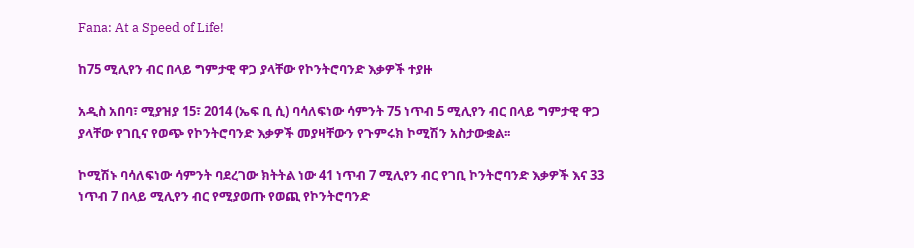Fana: At a Speed of Life!

ከ75 ሚሊየን ብር በላይ ግምታዊ ዋጋ ያላቸው የኮንትሮባንድ እቃዎች ተያዙ

አዲስ አበባ፣ ሚያዝያ 15፣ 2014 (ኤፍ ቢ ሲ) ባሳለፍነው ሳምንት 75 ነጥብ 5 ሚሊየን ብር በላይ ግምታዊ ዋጋ ያላቸው የገቢና የወጭ የኮንትሮባንድ እቃዎች መያዛቸውን የጉምሩክ ኮሚሽን አስታውቋል፡፡

ኮሚሽኑ ባሳለፍነው ሳምንት ባደረገው ክትትል ነው 41 ነጥብ 7 ሚሊየን ብር የገቢ ኮንትሮባንድ እቃዎች እና 33 ነጥብ 7 በላይ ሚሊየን ብር የሚያወጡ የወጪ የኮንትሮባንድ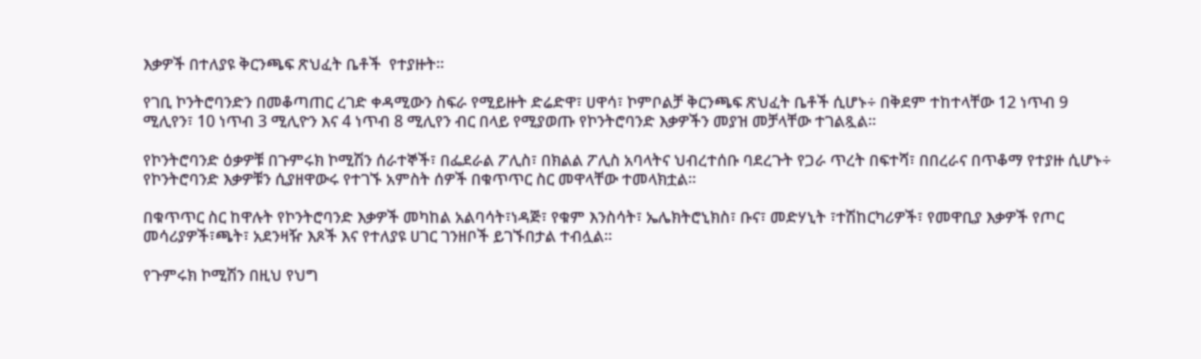እቃዎች በተለያዩ ቅርንጫፍ ጽህፈት ቤቶች  የተያዙት፡፡

የገቢ ኮንትሮባንድን በመቆጣጠር ረገድ ቀዳሚውን ስፍራ የሚይዙት ድሬድዋ፣ ሀዋሳ፣ ኮምቦልቻ ቅርንጫፍ ጽህፈት ቤቶች ሲሆኑ÷ በቅደም ተከተላቸው 12 ነጥብ 9 ሚሊየን፣ 10 ነጥብ 3 ሚሊዮን እና 4 ነጥብ 8 ሚሊየን ብር በላይ የሚያወጡ የኮንትሮባንድ እቃዎችን መያዝ መቻላቸው ተገልጿል፡፡

የኮንትሮባንድ ዕቃዎቹ በጉምሩክ ኮሚሽን ሰራተኞች፣ በፌደራል ፖሊስ፣ በክልል ፖሊስ አባላትና ህብረተሰቡ ባደረጉት የጋራ ጥረት በፍተሻ፣ በበረራና በጥቆማ የተያዙ ሲሆኑ÷ የኮንትሮባንድ እቃዎቹን ሲያዘዋውሩ የተገኙ አምስት ሰዎች በቁጥጥር ስር መዋላቸው ተመላክቷል፡፡

በቁጥጥር ስር ከዋሉት የኮንትሮባንድ እቃዎች መካከል አልባሳት፣ነዳጅ፣ የቁም እንስሳት፣ ኤሌክትሮኒክስ፣ ቡና፣ መድሃኒት ፣ተሽከርካሪዎች፣ የመዋቢያ እቃዎች የጦር መሳሪያዎች፣ጫት፣ አደንዛዥ እጾች እና የተለያዩ ሀገር ገንዘቦች ይገኙበታል ተብሏል፡፡

የጉምሩክ ኮሚሽን በዚህ የህግ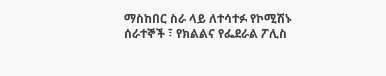ማስከበር ስራ ላይ ለተሳተፉ የኮሚሽኑ ሰራተኞች ፣ የክልልና የፌደራል ፖሊስ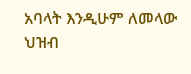አባላት እንዲሁም ለመላው ህዝብ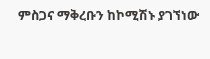ምስጋና ማቅረቡን ከኮሚሽኑ ያገኘነው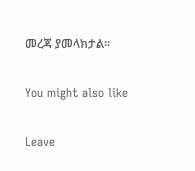መረጃ ያመላክታል፡፡

You might also like

Leave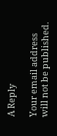A Reply

Your email address will not be published.